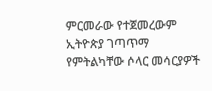ምርመራው የተጀመረውም ኢትዮጵያ ገጣጥማ የምትልካቸው ሶላር መሳርያዎች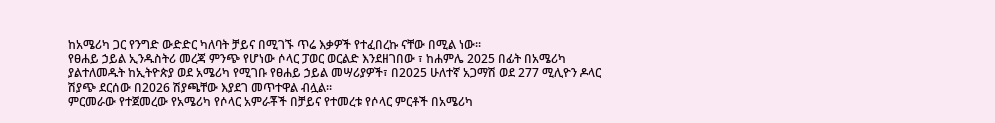ከአሜሪካ ጋር የንግድ ውድድር ካለባት ቻይና በሚገኙ ጥሬ እቃዎች የተፈበረኩ ናቸው በሚል ነው፡፡
የፀሐይ ኃይል ኢንዱስትሪ መረጃ ምንጭ የሆነው ሶላር ፓወር ወርልድ እንደዘገበው ፣ ከሐምሌ 2025 በፊት በአሜሪካ ያልተለመዱት ከኢትዮጵያ ወደ አሜሪካ የሚገቡ የፀሐይ ኃይል መሣሪያዎች፣ በ2025 ሁለተኛ አጋማሽ ወደ 277 ሚሊዮን ዶላር ሽያጭ ደርሰው በ2026 ሽያጫቸው እያደገ መጥተዋል ብሏል።
ምርመራው የተጀመረው የአሜሪካ የሶላር አምራቾች በቻይና የተመረቱ የሶላር ምርቶች በአሜሪካ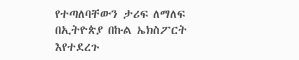የተጣለባቸውን ታሪፍ ለማለፍ በኢትዮጵያ በኩል ኤክስፖርት እየተደረጉ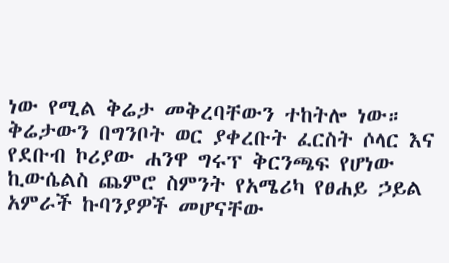ነው የሚል ቅሬታ መቅረባቸውን ተከትሎ ነው።
ቅሬታውን በግንቦት ወር ያቀረቡት ፈርስት ሶላር እና የደቡብ ኮሪያው ሐንዋ ግሩፕ ቅርንጫፍ የሆነው ኪውሴልስ ጨምሮ ስምንት የአሜሪካ የፀሐይ ኃይል አምራች ኩባንያዎች መሆናቸው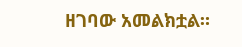ዘገባው አመልክቷል።